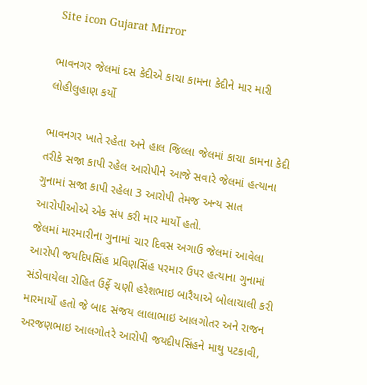Site icon Gujarat Mirror

ભાવનગર જેલમાં દસ કેદીએ કાચા કામના કેદીને માર મારી લોહીલુહાણ કર્યો

ભાવનગર ખાતે રહેતા અને હાલ જિલ્લા જેલમાં કાચા કામના કેદી તરીકે સજા કાપી રહેલ આરોપીને આજે સવારે જેલમાં હત્યાના ગુનામાં સજા કાપી રહેલા 3 આરોપી તેમજ અન્ય સાત આરોપીઓએ એક સંપ કરી માર માર્યો હતો.
જેલમાં મારમારીના ગુનામાં ચાર દિવસ અગાઉ જેલમાં આવેલા આરોપી જયદિપસિંહ પ્રવિણસિંહ પરમાર ઉપર હત્યાના ગુનામાં સંડોવાયેલા રોહિત ઉર્ફે ચણી હરેશભાઇ બારૈયાએ બોલાચાલી કરી મારમાર્યો હતો જે બાદ સંજય લાલાભાઇ આલગોતર અને રાજન અરજણભાઇ આલગોતરે આરોપી જયદીપસિંહને માથુ પટકાવી,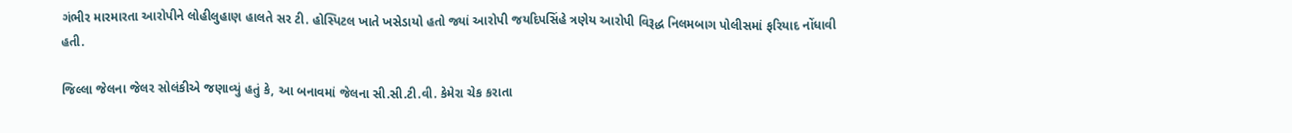ગંભીર મારમારતા આરોપીને લોહીલુહાણ હાલતે સર ટી. હોસ્પિટલ ખાતે ખસેડાયો હતો જ્યાં આરોપી જયદિપસિંહે ત્રણેય આરોપી વિરૂદ્ધ નિલમબાગ પોલીસમાં ફરિયાદ નોંધાવી હતી.

જિલ્લા જેલના જેલર સોલંકીએ જણાવ્યું હતું કે, આ બનાવમાં જેલના સી.સી.ટી.વી. કેમેરા ચેક કરાતા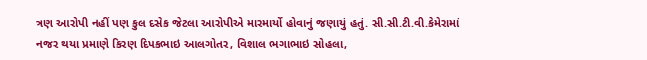ત્રણ આરોપી નહીં પણ કુલ દસેક જેટલા આરોપીએ મારમાર્યો હોવાનું જણાયું હતું. સી.સી.ટી.વી.કેમેરામાં નજર થયા પ્રમાણે કિરણ દિપકભાઇ આલગોતર, વિશાલ ભગાભાઇ સોહલા,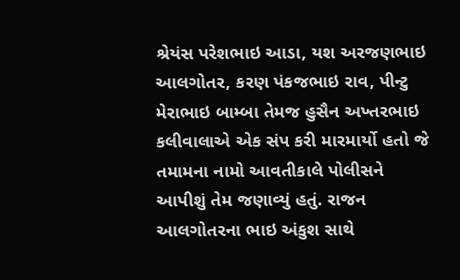શ્રેયંસ પરેશભાઇ આડા, યશ અરજણભાઇ આલગોતર, કરણ પંકજભાઇ રાવ, પીન્ટુ મેરાભાઇ બામ્બા તેમજ હુસૈન અખ્તરભાઇ કલીવાલાએ એક સંપ કરી મારમાર્યો હતો જે તમામના નામો આવતીકાલે પોલીસને આપીશું તેમ જણાવ્યું હતું. રાજન આલગોતરના ભાઇ અંકુશ સાથે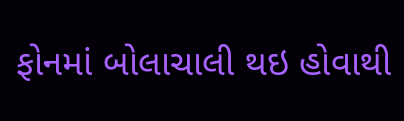ફોનમાં બોલાચાલી થઇ હોવાથી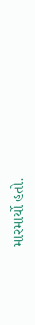મારમાર્યો હતો.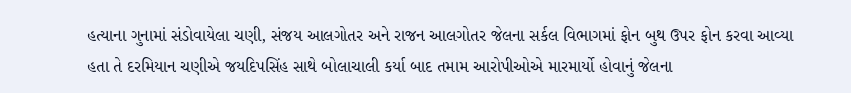હત્યાના ગુનામાં સંડોવાયેલા ચણી, સંજય આલગોતર અને રાજન આલગોતર જેલના સર્કલ વિભાગમાં ફોન બુથ ઉપર ફોન કરવા આવ્યા હતા તે દરમિયાન ચણીએ જયદિપસિંહ સાથે બોલાચાલી કર્યા બાદ તમામ આરોપીઓએ મારમાર્યો હોવાનું જેલના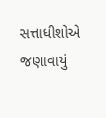સત્તાધીશોએ જણાવાયું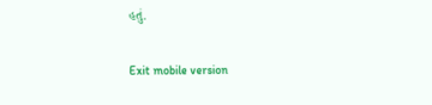હતું.

Exit mobile version